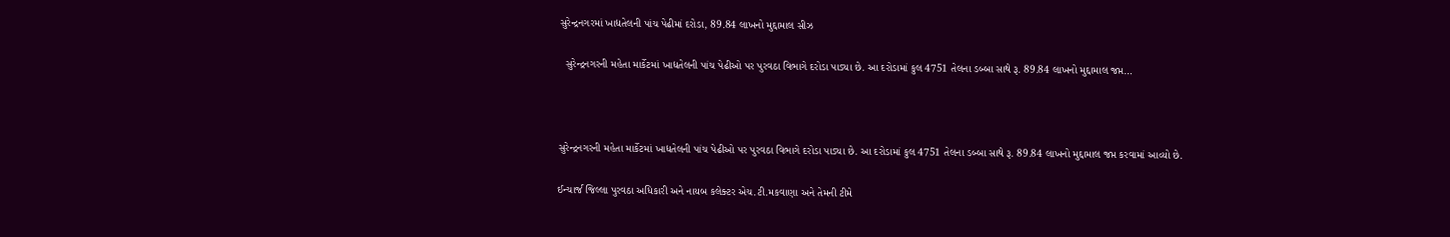સુરેન્દ્રનગરમાં ખાદ્યતેલની પાંચ પેઢીમાં દરોડા, 89.84 લાખનો મુદ્દામાલ સીઝ

  સુરેન્દ્રનગરની મહેતા માર્કેટમાં ખાદ્યતેલની પાંચ પેઢીઓ પર પુરવઠા વિભાગે દરોડા પાડ્યા છે. આ દરોડામાં કુલ 4751 તેલના ડબ્બા સાથે રૂ. 89.84 લાખનો મુદ્દામાલ જપ્ત…



સુરેન્દ્રનગરની મહેતા માર્કેટમાં ખાદ્યતેલની પાંચ પેઢીઓ પર પુરવઠા વિભાગે દરોડા પાડ્યા છે. આ દરોડામાં કુલ 4751 તેલના ડબ્બા સાથે રૂ. 89.84 લાખનો મુદ્દામાલ જપ્ત કરવામાં આવ્યો છે.

ઈન્ચાર્જ જિલ્લા પુરવઠા અધિકારી અને નાયબ કલેક્ટર એચ.ટી.મકવાણા અને તેમની ટીમે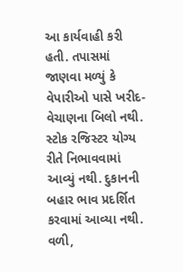આ કાર્યવાહી કરી હતી. તપાસમાં જાણવા મળ્યું કે વેપારીઓ પાસે ખરીદ-વેચાણના બિલો નથી. સ્ટોક રજિસ્ટર યોગ્ય રીતે નિભાવવામાં આવ્યું નથી. દુકાનની બહાર ભાવ પ્રદર્શિત કરવામાં આવ્યા નથી. વળી,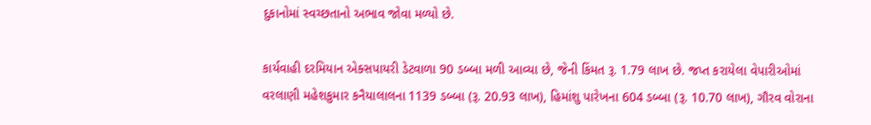દુકાનોમાં સ્વચ્છતાનો અભાવ જોવા મળ્યો છે.

કાર્યવાહી દરમિયાન એક્સપાયરી ડેટવાળા 90 ડબ્બા મળી આવ્યા છે, જેની કિંમત રૂ. 1.79 લાખ છે. જપ્ત કરાયેલા વેપારીઓમાં વરલાણી મહેશકુમાર કનૈયાલાલના 1139 ડબ્બા (રૂ. 20.93 લાખ), હિમાંશુ પારેખના 604 ડબ્બા (રૂ. 10.70 લાખ), ગૌરવ વોરાના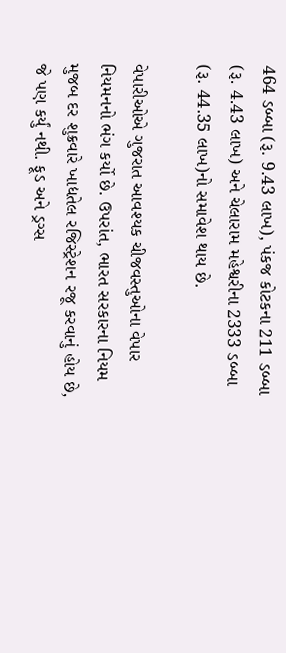464 ડબ્બા (રૂ. 9.43 લાખ), પંકજ કોટકના 211 ડબ્બા (રૂ. 4.43 લાખ) અને ચેલારામ મહેશ્વરીના 2333 ડબ્બા (રૂ. 44.35 લાખ)નો સમાવેશ થાય છે.

વેપારીઓએ ગુજરાત આવશ્યક ચીજવસ્તુઓના વેપાર નિયમનનો ભંગ કર્યો છે. ઉપરાંત, ભારત સરકારના નિયમ મુજબ દર શુક્રવારે ખાદ્યતેલ રજિસ્ટ્રેશન રજૂ કરવાનું હોય છે, જે પણ કર્યું નથી. ફૂડ અને ડ્રગ્સ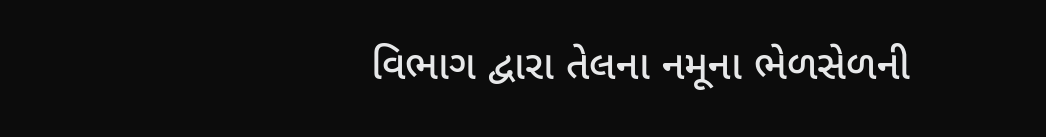વિભાગ દ્વારા તેલના નમૂના ભેળસેળની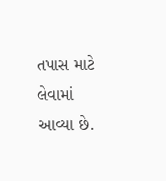તપાસ માટે લેવામાં આવ્યા છે.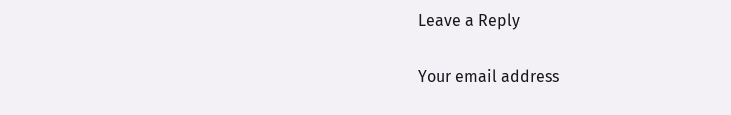Leave a Reply

Your email address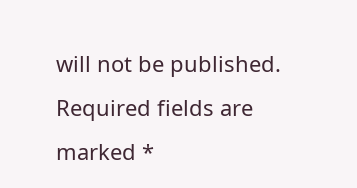will not be published. Required fields are marked *